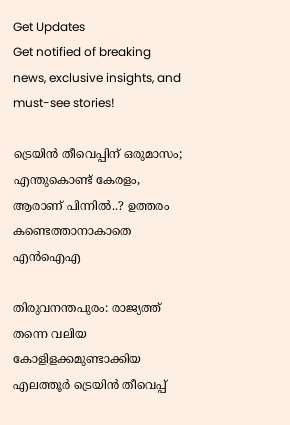Get Updates
Get notified of breaking news, exclusive insights, and must-see stories!

ട്രെയിന്‍ തീവെപ്പിന് ഒരുമാസം; എന്തുകൊണ്ട് കേരളം, ആരാണ് പിന്നില്‍..? ഉത്തരം കണ്ടെത്താനാകാതെ എന്‍ഐഎ

തിരുവനന്തപുരം: രാജ്യത്ത് തന്നെ വലിയ കോളിളക്കമുണ്ടാക്കിയ എലത്തൂര്‍ ട്രെയിന്‍ തീവെപ്പ്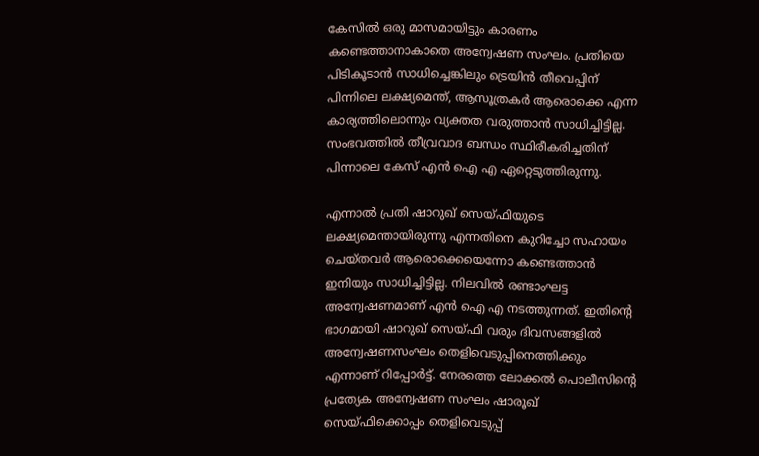കേസില്‍ ഒരു മാസമായിട്ടും കാരണം കണ്ടെത്താനാകാതെ അന്വേഷണ സംഘം. പ്രതിയെ പിടികൂടാന്‍ സാധിച്ചെങ്കിലും ട്രെയിന്‍ തീവെപ്പിന് പിന്നിലെ ലക്ഷ്യമെന്ത്, ആസൂത്രകര്‍ ആരൊക്കെ എന്ന കാര്യത്തിലൊന്നും വ്യക്തത വരുത്താന്‍ സാധിച്ചിട്ടില്ല. സംഭവത്തില്‍ തീവ്രവാദ ബന്ധം സ്ഥിരീകരിച്ചതിന് പിന്നാലെ കേസ് എന്‍ ഐ എ ഏറ്റെടുത്തിരുന്നു.

എന്നാല്‍ പ്രതി ഷാറുഖ് സെയ്ഫിയുടെ ലക്ഷ്യമെന്തായിരുന്നു എന്നതിനെ കുറിച്ചോ സഹായം ചെയ്തവര്‍ ആരൊക്കെയെന്നോ കണ്ടെത്താന്‍ ഇനിയും സാധിച്ചിട്ടില്ല. നിലവില്‍ രണ്ടാംഘട്ട അന്വേഷണമാണ് എന്‍ ഐ എ നടത്തുന്നത്. ഇതിന്റെ ഭാഗമായി ഷാറുഖ് സെയ്ഫി വരും ദിവസങ്ങളില്‍ അന്വേഷണസംഘം തെളിവെടുപ്പിനെത്തിക്കും എന്നാണ് റിപ്പോര്‍ട്ട്. നേരത്തെ ലോക്കല്‍ പൊലീസിന്റെ പ്രത്യേക അന്വേഷണ സംഘം ഷാരൂഖ് സെയ്ഫിക്കൊപ്പം തെളിവെടുപ്പ്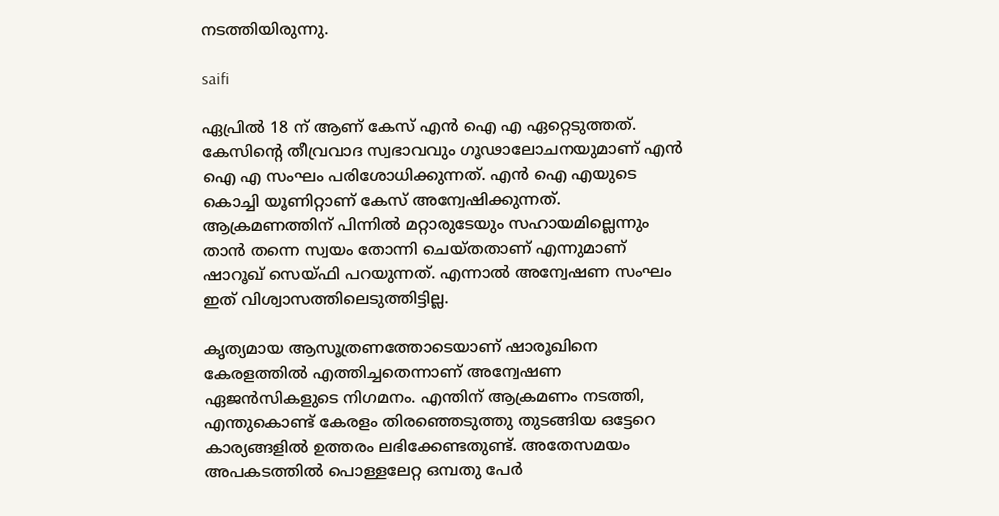നടത്തിയിരുന്നു.

saifi

ഏപ്രില്‍ 18 ന് ആണ് കേസ് എന്‍ ഐ എ ഏറ്റെടുത്തത്. കേസിന്റെ തീവ്രവാദ സ്വഭാവവും ഗൂഢാലോചനയുമാണ് എന്‍ ഐ എ സംഘം പരിശോധിക്കുന്നത്. എന്‍ ഐ എയുടെ കൊച്ചി യൂണിറ്റാണ് കേസ് അന്വേഷിക്കുന്നത്. ആക്രമണത്തിന് പിന്നില്‍ മറ്റാരുടേയും സഹായമില്ലെന്നും താന്‍ തന്നെ സ്വയം തോന്നി ചെയ്തതാണ് എന്നുമാണ് ഷാറൂഖ് സെയ്ഫി പറയുന്നത്. എന്നാല്‍ അന്വേഷണ സംഘം ഇത് വിശ്വാസത്തിലെടുത്തിട്ടില്ല.

കൃത്യമായ ആസൂത്രണത്തോടെയാണ് ഷാരൂഖിനെ കേരളത്തില്‍ എത്തിച്ചതെന്നാണ് അന്വേഷണ ഏജന്‍സികളുടെ നിഗമനം. എന്തിന് ആക്രമണം നടത്തി, എന്തുകൊണ്ട് കേരളം തിരഞ്ഞെടുത്തു തുടങ്ങിയ ഒട്ടേറെ കാര്യങ്ങളില്‍ ഉത്തരം ലഭിക്കേണ്ടതുണ്ട്. അതേസമയം അപകടത്തില്‍ പൊള്ളലേറ്റ ഒമ്പതു പേര്‍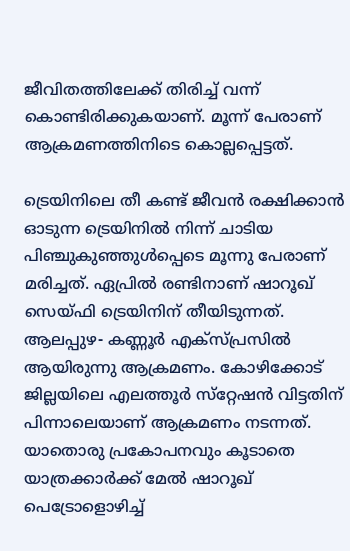ജീവിതത്തിലേക്ക് തിരിച്ച് വന്ന് കൊണ്ടിരിക്കുകയാണ്. മൂന്ന് പേരാണ് ആക്രമണത്തിനിടെ കൊല്ലപ്പെട്ടത്.

ട്രെയിനിലെ തീ കണ്ട് ജീവന്‍ രക്ഷിക്കാന്‍ ഓടുന്ന ട്രെയിനില്‍ നിന്ന് ചാടിയ പിഞ്ചുകുഞ്ഞുള്‍പ്പെടെ മൂന്നു പേരാണ് മരിച്ചത്. ഏപ്രില്‍ രണ്ടിനാണ് ഷാറൂഖ് സെയ്ഫി ട്രെയിനിന് തീയിടുന്നത്. ആലപ്പുഴ- കണ്ണൂര്‍ എക്‌സ്പ്രസില്‍ ആയിരുന്നു ആക്രമണം. കോഴിക്കോട് ജില്ലയിലെ എലത്തൂര്‍ സ്‌റ്റേഷന്‍ വിട്ടതിന് പിന്നാലെയാണ് ആക്രമണം നടന്നത്. യാതൊരു പ്രകോപനവും കൂടാതെ യാത്രക്കാര്‍ക്ക് മേല്‍ ഷാറൂഖ് പെട്രോളൊഴിച്ച്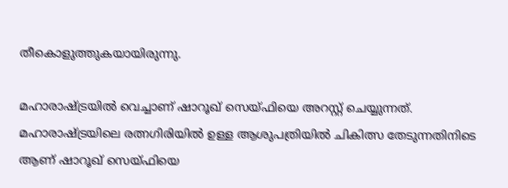തീകൊളുത്തുകയായിരുന്നു.

മഹാരാഷ്ട്രയില്‍ വെച്ചാണ് ഷാറൂഖ് സെയ്ഫിയെ അറസ്റ്റ് ചെയ്യുന്നത്. മഹാരാഷ്ട്രയിലെ രത്നഗിരിയില്‍ ഉള്ള ആശുപത്രിയില്‍ ചികിത്സ തേടുന്നതിനിടെ ആണ് ഷാറൂഖ് സെയ്ഫിയെ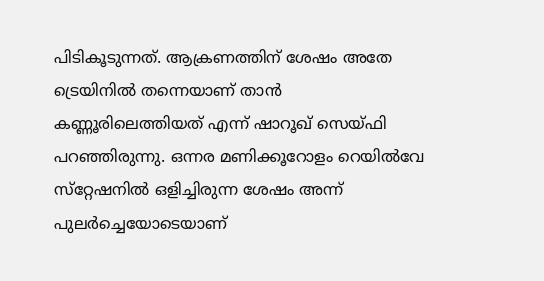പിടികൂടുന്നത്. ആക്രണത്തിന് ശേഷം അതേ ട്രെയിനില്‍ തന്നെയാണ് താന്‍ കണ്ണൂരിലെത്തിയത് എന്ന് ഷാറൂഖ് സെയ്ഫി പറഞ്ഞിരുന്നു. ഒന്നര മണിക്കൂറോളം റെയില്‍വേ സ്‌റ്റേഷനില്‍ ഒളിച്ചിരുന്ന ശേഷം അന്ന് പുലര്‍ച്ചെയോടെയാണ്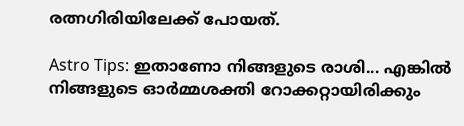രത്നഗിരിയിലേക്ക് പോയത്.

Astro Tips: ഇതാണോ നിങ്ങളുടെ രാശി... എങ്കില്‍ നിങ്ങളുടെ ഓര്‍മ്മശക്തി റോക്കറ്റായിരിക്കും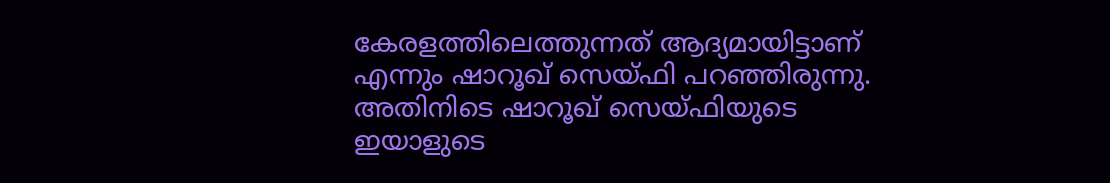കേരളത്തിലെത്തുന്നത് ആദ്യമായിട്ടാണ് എന്നും ഷാറൂഖ് സെയ്ഫി പറഞ്ഞിരുന്നു. അതിനിടെ ഷാറൂഖ് സെയ്ഫിയുടെ ഇയാളുടെ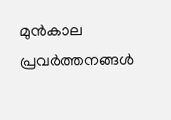മുന്‍കാല പ്രവര്‍ത്തനങ്ങള്‍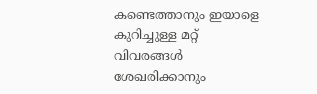കണ്ടെത്താനും ഇയാളെ കുറിച്ചുള്ള മറ്റ് വിവരങ്ങള്‍ ശേഖരിക്കാനും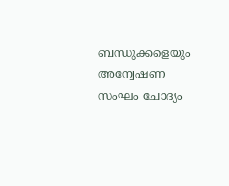ബന്ധുക്കളെയും അന്വേഷണ സംഘം ചോദ്യം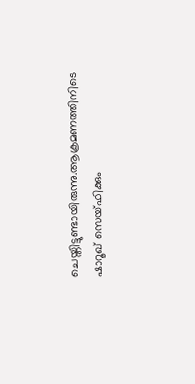ചെയ്തിട്ടുണ്ടായിരുന്നു.ആക്രമണത്തിനിടെ ഷാറൂഖ് സെയ്ഫിക്കും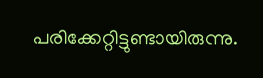പരിക്കേറ്റിട്ടുണ്ടായിരുന്നു.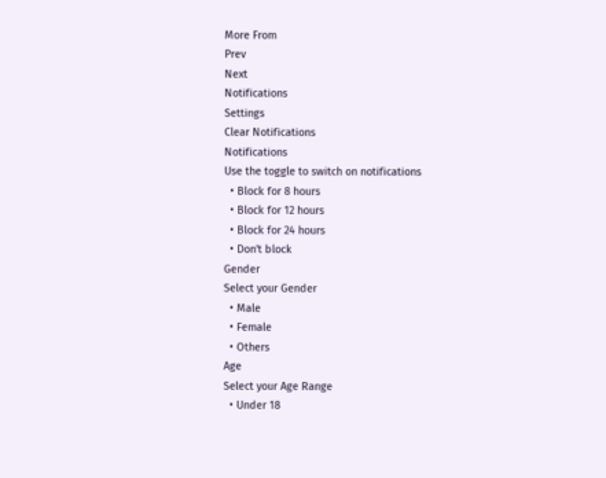More From
Prev
Next
Notifications
Settings
Clear Notifications
Notifications
Use the toggle to switch on notifications
  • Block for 8 hours
  • Block for 12 hours
  • Block for 24 hours
  • Don't block
Gender
Select your Gender
  • Male
  • Female
  • Others
Age
Select your Age Range
  • Under 18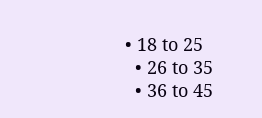• 18 to 25
  • 26 to 35
  • 36 to 45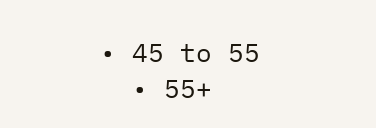• 45 to 55
  • 55+